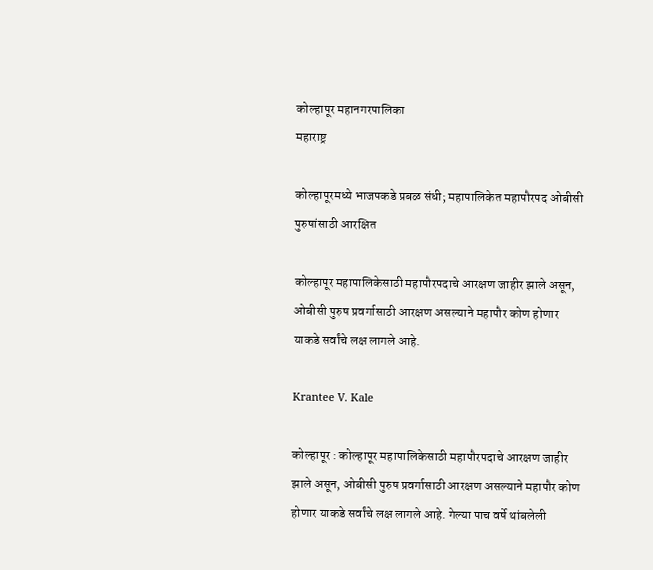कोल्हापूर महानगरपालिका
महाराष्ट्र

कोल्हापूरमध्ये भाजपकडे प्रबळ संधी; महापालिकेत महापौरपद ओबीसी पुरुषांसाठी आरक्षित

कोल्हापूर महापालिकेसाठी महापौरपदाचे आरक्षण जाहीर झाले असून, ओबीसी पुरुष प्रवर्गासाठी आरक्षण असल्याने महापौर कोण होणार याकडे सर्वांचे लक्ष लागले आहे.

Krantee V. Kale

कोल्हापूर : कोल्हापूर महापालिकेसाठी महापौरपदाचे आरक्षण जाहीर झाले असून, ओबीसी पुरुष प्रवर्गासाठी आरक्षण असल्याने महापौर कोण होणार याकडे सर्वांचे लक्ष लागले आहे. गेल्या पाच वर्षे थांबलेली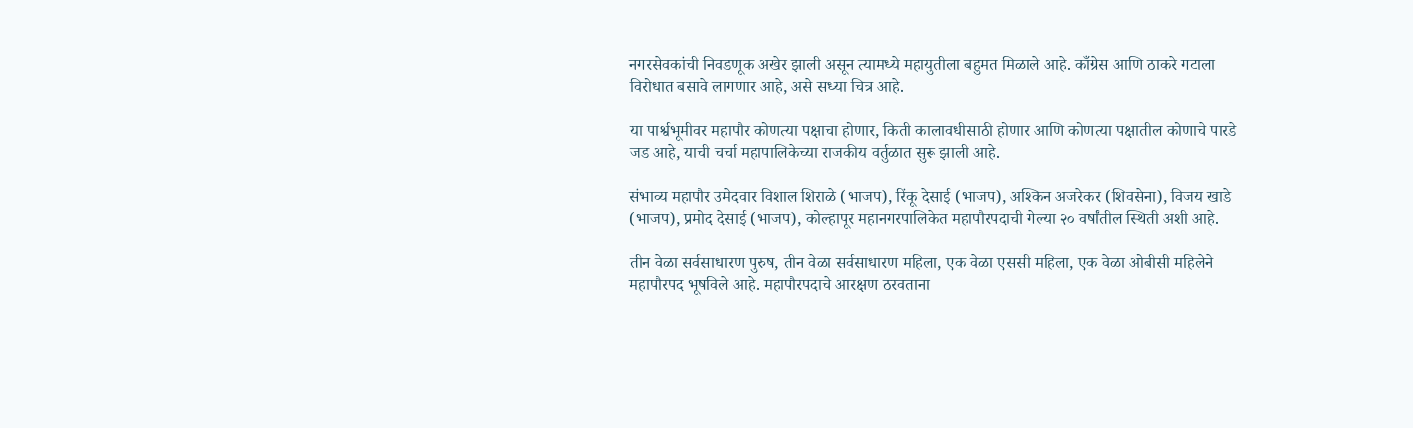नगरसेवकांची निवडणूक अखेर झाली असून त्यामध्ये महायुतीला बहुमत मिळाले आहे. काँग्रेस आणि ठाकरे गटाला विरोधात बसावे लागणार आहे, असे सध्या चित्र आहे.

या पार्श्वभूमीवर महापौर कोणत्या पक्षाचा होणार, किती कालावधीसाठी होणार आणि कोणत्या पक्षातील कोणाचे पारडे जड आहे, याची चर्चा महापालिकेच्या राजकीय वर्तुळात सुरू झाली आहे.

संभाव्य महापौर उमेदवार विशाल शिराळे (भाजप), रिंकू देसाई (भाजप), अश्किन अजरेकर (शिवसेना), विजय खाडे (भाजप), प्रमोद देसाई (भाजप), कोल्हापूर महानगरपालिकेत महापौरपदाची गेल्या २० वर्षांतील स्थिती अशी आहे.

तीन वेळा सर्वसाधारण पुरुष, तीन वेळा सर्वसाधारण महिला, एक वेळा एससी महिला, एक वेळा ओबीसी महिलेने महापौरपद भूषविले आहे. महापौरपदाचे आरक्षण ठरवताना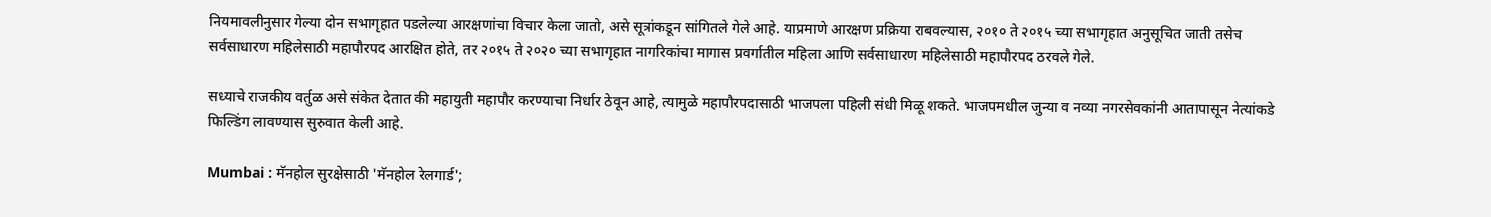नियमावलीनुसार गेल्या दोन सभागृहात पडलेल्या आरक्षणांचा विचार केला जातो, असे सूत्रांकडून सांगितले गेले आहे. याप्रमाणे आरक्षण प्रक्रिया राबवल्यास, २०१० ते २०१५ च्या सभागृहात अनुसूचित जाती तसेच सर्वसाधारण महिलेसाठी महापौरपद आरक्षित होते, तर २०१५ ते २०२० च्या सभागृहात नागरिकांचा मागास प्रवर्गातील महिला आणि सर्वसाधारण महिलेसाठी महापौरपद ठरवले गेले.

सध्याचे राजकीय वर्तुळ असे संकेत देतात की महायुती महापौर करण्याचा निर्धार ठेवून आहे, त्यामुळे महापौरपदासाठी भाजपला पहिली संधी मिळू शकते. भाजपमधील जुन्या व नव्या नगरसेवकांनी आतापासून नेत्यांकडे फिल्डिंग लावण्यास सुरुवात केली आहे.

Mumbai : मॅनहोल सुरक्षेसाठी 'मॅनहोल रेलगार्ड';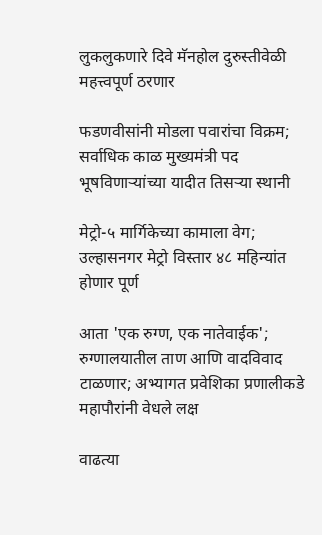लुकलुकणारे दिवे मॅनहोल दुरुस्तीवेळी महत्त्वपूर्ण ठरणार

फडणवीसांनी मोडला पवारांचा विक्रम; सर्वाधिक काळ मुख्यमंत्री पद भूषविणाऱ्यांच्या यादीत तिसऱ्या स्थानी

मेट्रो-५ मार्गिकेच्या कामाला वेग; उल्हासनगर मेट्रो विस्तार ४८ महिन्यांत होणार पूर्ण

आता 'एक रुग्ण, एक नातेवाईक'; रुग्णालयातील ताण आणि वादविवाद टाळणार; अभ्यागत प्रवेशिका प्रणालीकडे महापौरांनी वेधले लक्ष

वाढत्या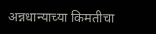अन्नधान्याच्या किमतीचा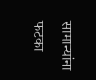सामान्यांना फटका